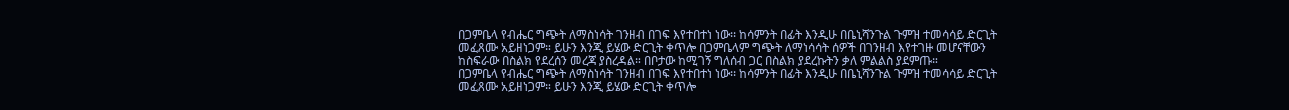በጋምቤላ የብሔር ግጭት ለማስነሳት ገንዘብ በገፍ እየተበተነ ነው፡፡ ከሳምንት በፊት እንዲሁ በቤኒሻንጉል ጉምዝ ተመሳሳይ ድርጊት መፈጸሙ አይዘነጋም። ይሁን እንጂ ይሄው ድርጊት ቀጥሎ በጋምቤላም ግጭት ለማነሳሳት ሰዎች በገንዘብ እየተገዙ መሆናቸውን ከስፍራው በስልክ የደረሰን መረጃ ያስረዳል። በቦታው ከሚገኝ ግለሰብ ጋር በስልክ ያደረኩትን ቃለ ምልልስ ያደምጡ።
በጋምቤላ የብሔር ግጭት ለማስነሳት ገንዘብ በገፍ እየተበተነ ነው፡፡ ከሳምንት በፊት እንዲሁ በቤኒሻንጉል ጉምዝ ተመሳሳይ ድርጊት መፈጸሙ አይዘነጋም። ይሁን እንጂ ይሄው ድርጊት ቀጥሎ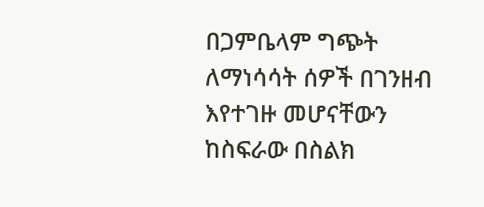በጋምቤላም ግጭት ለማነሳሳት ሰዎች በገንዘብ እየተገዙ መሆናቸውን ከስፍራው በስልክ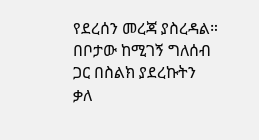የደረሰን መረጃ ያስረዳል። በቦታው ከሚገኝ ግለሰብ ጋር በስልክ ያደረኩትን ቃለ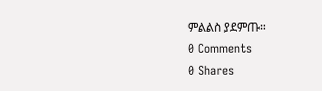ምልልስ ያደምጡ።
0 Comments
0 Shares